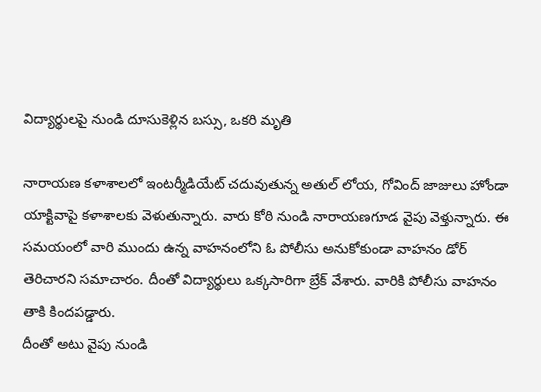విద్యార్థులపై నుండి దూసుకెళ్లిన బస్సు, ఒకరి మృతి

నారాయణ కళాశాలలో ఇంటర్మీడియేట్ చదువుతున్న అతుల్ లోయ, గోవింద్ జాజులు హోండా యాక్టివాపై కళాశాలకు వెళుతున్నారు. వారు కోఠి నుండి నారాయణగూడ వైపు వెళ్తున్నారు. ఈ సమయంలో వారి ముందు ఉన్న వాహనంలోని ఓ పోలీసు అనుకోకుండా వాహనం డోర్ తెరిచారని సమాచారం. దీంతో విద్యార్థులు ఒక్కసారిగా బ్రేక్ వేశారు. వారికి పోలీసు వాహనం తాకి కిందపడ్డారు.
దీంతో అటు వైపు నుండి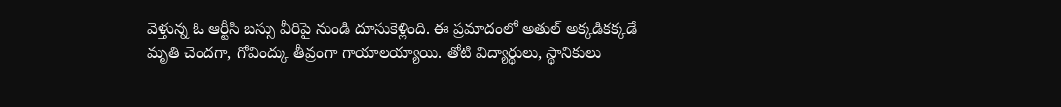వెళ్తున్న ఓ ఆర్టీసి బస్సు వీరిపై నుండి దూసుకెళ్లింది. ఈ ప్రమాదంలో అతుల్ అక్కడికక్కడే మృతి చెందగా, గోవింద్కు తీవ్రంగా గాయాలయ్యాయి. తోటి విద్యార్థులు, స్థానికులు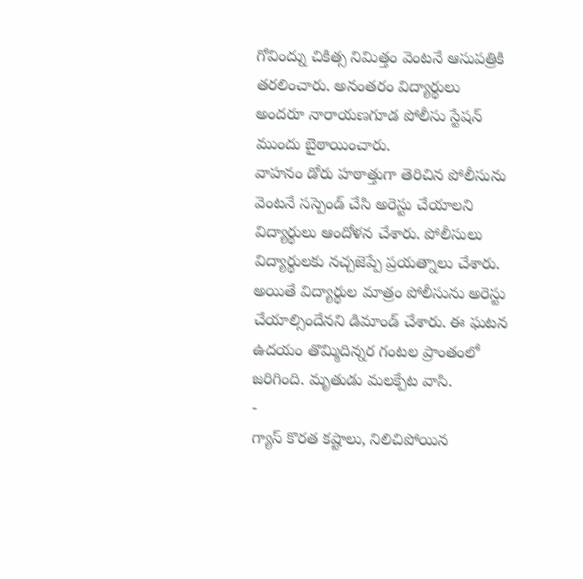గోవింద్ను చికిత్స నిమిత్తం వెంటనే ఆసుపత్రికి తరలించారు. అనంతరం విద్యార్థులు అందరూ నారాయణగూడ పోలీసు స్టేషన్ ముందు బైఠాయించారు.
వాహనం డోరు హఠాత్తుగా తెరిచిన పోలీసును వెంటనే సస్పెండ్ చేసి అరెస్టు చేయాలని విద్యార్థులు ఆందోళన చేశారు. పోలీసులు విద్యార్థులకు నచ్చజెప్పే ప్రయత్నాలు చేశారు. అయితే విద్యార్థుల మాత్రం పోలీసును అరెస్టు చేయాల్సిందేనని డిమాండ్ చేశారు. ఈ ఘటన ఉదయం తొమ్మిదిన్నర గంటల ప్రాంతంలో జరిగింది. మృతుడు మలక్పేట వాసి.
-
గ్యాస్ కొరత కష్టాలు, నిలిచిపోయిన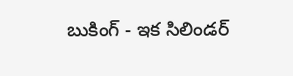బుకింగ్ - ఇక సిలిండర్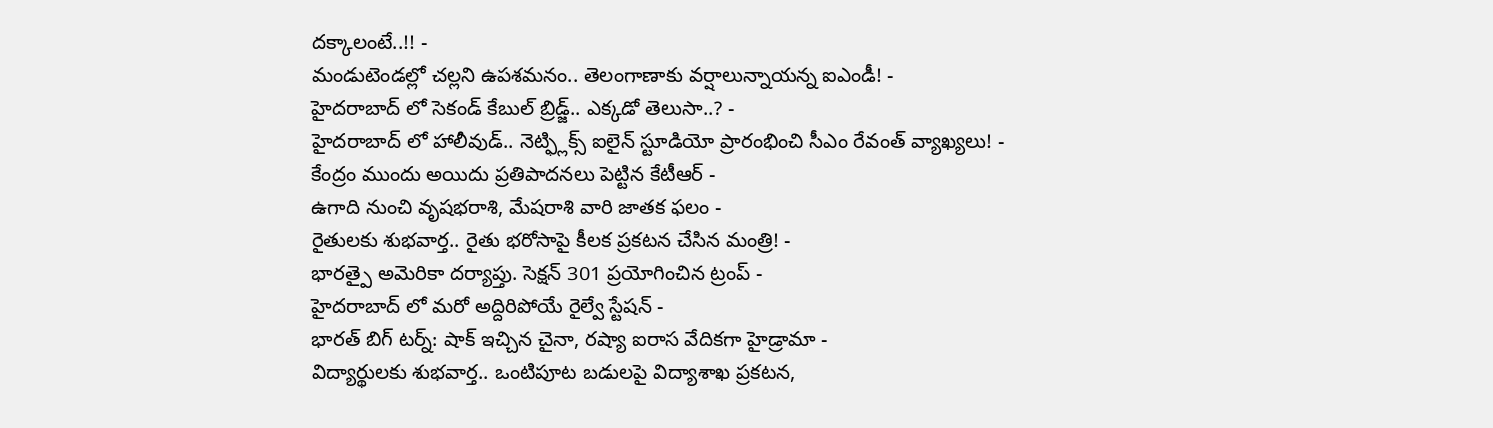దక్కాలంటే..!! -
మండుటెండల్లో చల్లని ఉపశమనం.. తెలంగాణాకు వర్షాలున్నాయన్న ఐఎండీ! -
హైదరాబాద్ లో సెకండ్ కేబుల్ బ్రిడ్జ్.. ఎక్కడో తెలుసా..? -
హైదరాబాద్ లో హాలీవుడ్.. నెట్ఫ్లిక్స్ ఐలైన్ స్టూడియో ప్రారంభించి సీఎం రేవంత్ వ్యాఖ్యలు! -
కేంద్రం ముందు అయిదు ప్రతిపాదనలు పెట్టిన కేటీఆర్ -
ఉగాది నుంచి వృషభరాశి, మేషరాశి వారి జాతక ఫలం -
రైతులకు శుభవార్త.. రైతు భరోసాపై కీలక ప్రకటన చేసిన మంత్రి! -
భారత్పై అమెరికా దర్యాప్తు. సెక్షన్ 301 ప్రయోగించిన ట్రంప్ -
హైదరాబాద్ లో మరో అద్దిరిపోయే రైల్వే స్టేషన్ -
భారత్ బిగ్ టర్న్: షాక్ ఇచ్చిన చైనా, రష్యా ఐరాస వేదికగా హైడ్రామా -
విద్యార్థులకు శుభవార్త.. ఒంటిపూట బడులపై విద్యాశాఖ ప్రకటన,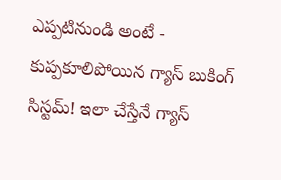ఎప్పటినుండి అంటే -
కుప్పకూలిపోయిన గ్యాస్ బుకింగ్ సిస్టమ్! ఇలా చేస్తేనే గ్యాస్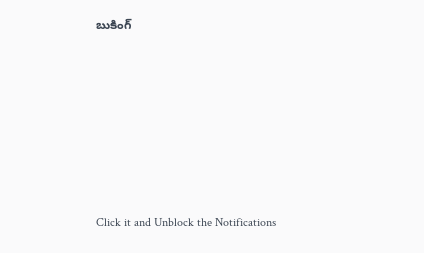బుకింగ్












Click it and Unblock the Notifications